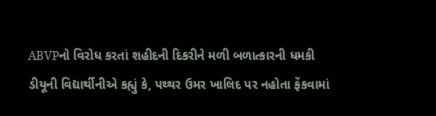ABVPનો વિરોધ કરતાં શહીદની દિકરીને મળી બળાત્કારની ધમકી
ડીયૂની વિદ્યાર્થીનીએ કહ્યું કે, પથ્થર ઉમર ખાલિદ પર નહોતા ફેંકવામાં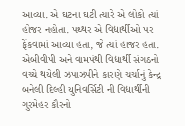આવ્યા. એ ઘટના ઘટી ત્યારે એ લોકો ત્યાં હોજર નહોતા. પથ્થર એ વિદ્યાર્થીઓ પર ફેંકવામાં આવ્યા હતા, જે ત્યાં હાજર હતા.
એબીવીપી અને વામપંથી વિદ્યાર્થી સંગઠનો વચ્ચે થયેલી ઝપાઝપીને કારણે ચર્ચાનું કેન્દ્ર બનેલી દિલ્હી યુનિવર્સિટી ની વિદ્યાર્થીની ગુરમેહર કૌરનો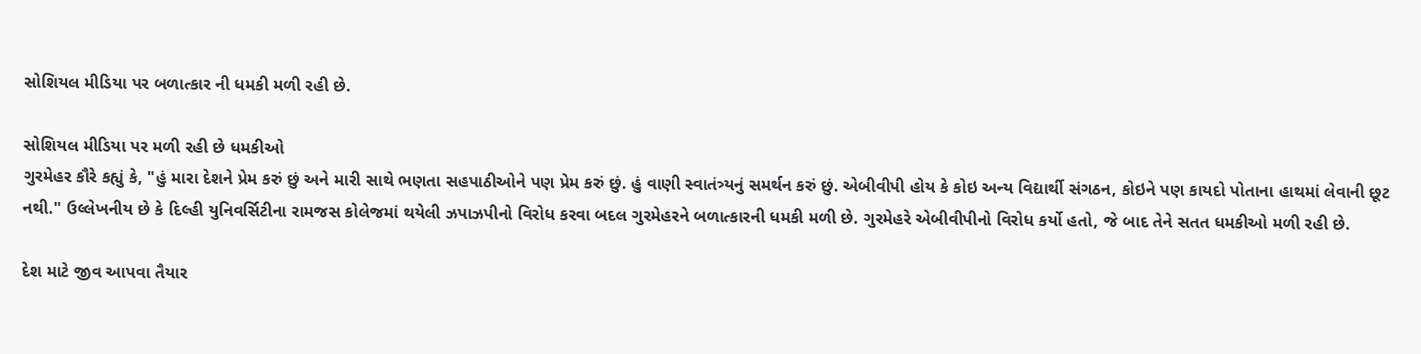સોશિયલ મીડિયા પર બળાત્કાર ની ધમકી મળી રહી છે.

સોશિયલ મીડિયા પર મળી રહી છે ધમકીઓ
ગુરમેહર કૌરે કહ્યું કે, "હું મારા દેશને પ્રેમ કરું છું અને મારી સાથે ભણતા સહપાઠીઓને પણ પ્રેમ કરું છું. હું વાણી સ્વાતંત્ર્યનું સમર્થન કરું છું. એબીવીપી હોય કે કોઇ અન્ય વિદ્યાર્થી સંગઠન, કોઇને પણ કાયદો પોતાના હાથમાં લેવાની છૂટ નથી." ઉલ્લેખનીય છે કે દિલ્હી યુનિવર્સિટીના રામજસ કોલેજમાં થયેલી ઝપાઝપીનો વિરોધ કરવા બદલ ગુરમેહરને બળાત્કારની ધમકી મળી છે. ગુરમેહરે એબીવીપીનો વિરોધ કર્યો હતો, જે બાદ તેને સતત ધમકીઓ મળી રહી છે.

દેશ માટે જીવ આપવા તૈયાર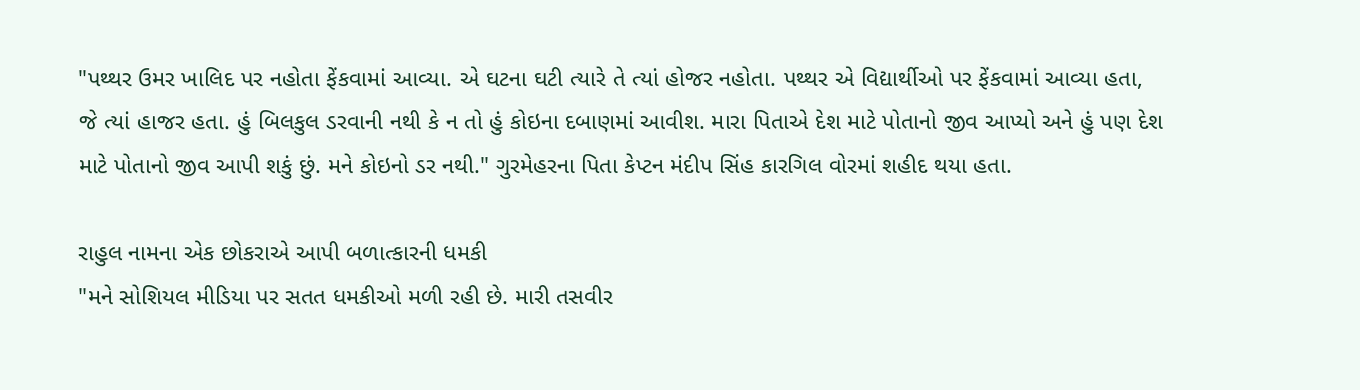"પથ્થર ઉમર ખાલિદ પર નહોતા ફેંકવામાં આવ્યા. એ ઘટના ઘટી ત્યારે તે ત્યાં હોજર નહોતા. પથ્થર એ વિદ્યાર્થીઓ પર ફેંકવામાં આવ્યા હતા, જે ત્યાં હાજર હતા. હું બિલકુલ ડરવાની નથી કે ન તો હું કોઇના દબાણમાં આવીશ. મારા પિતાએ દેશ માટે પોતાનો જીવ આપ્યો અને હું પણ દેશ માટે પોતાનો જીવ આપી શકું છું. મને કોઇનો ડર નથી." ગુરમેહરના પિતા કેપ્ટન મંદીપ સિંહ કારગિલ વોરમાં શહીદ થયા હતા.

રાહુલ નામના એક છોકરાએ આપી બળાત્કારની ધમકી
"મને સોશિયલ મીડિયા પર સતત ધમકીઓ મળી રહી છે. મારી તસવીર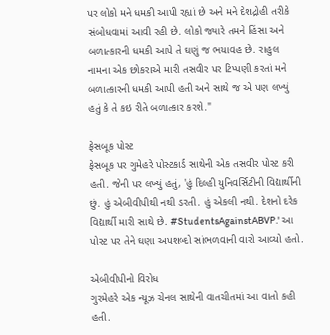પર લોકો મને ધમકી આપી રહ્યાં છે અને મને દેશદ્રોહી તરીકે સંબોધવામાં આવી રહી છે. લોકો જ્યારે તમને હિંસા અને બળાત્કારની ધમકી આપે તે ઘણું જ ભયાવહ છે. રાહુલ નામના એક છોકરાએ મારી તસવીર પર ટિપ્પણી કરતાં મને બળાત્કારની ધમકી આપી હતી અને સાથે જ એ પણ લખ્યું હતું કે તે કઇ રીતે બળાત્કાર કરશે."

ફેસબૂક પોસ્ટ
ફેસબૂક પર ગુમેહરે પોસ્ટકાર્ડ સાથેની એક તસવીર પોસ્ટ કરી હતી. જેની પર લખ્યું હતું, 'હું દિલ્હી યુનિવર્સિટીની વિદ્યાર્થીની છું. હું એબીવીપીથી નથી ડરતી. હું એકલી નથી. દેશનો દરેક વિદ્યાર્થી મારી સાથે છે. #StudentsAgainstABVP.' આ પોસ્ટ પર તેને ઘણા અપશબ્દો સાંભળવાની વારો આવ્યો હતો.

એબીવીપીનો વિરોધ
ગુરમેહરે એક ન્યૂઝ ચેનલ સાથેની વાતચીતમાં આ વાતો કહી હતી.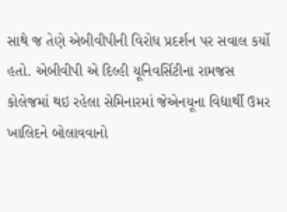સાથે જ તેણે એબીવીપીની વિરોધ પ્રદર્શન પર સવાલ કર્યો હતો. એબીવીપી એ દિલ્હી યૂનિવર્સિટીના રામજસ કોલેજમાં થઇ રહેલા સેમિનારમાં જેએનયૂના વિદ્યાર્થી ઉમર ખાલિદને બોલાવવાનો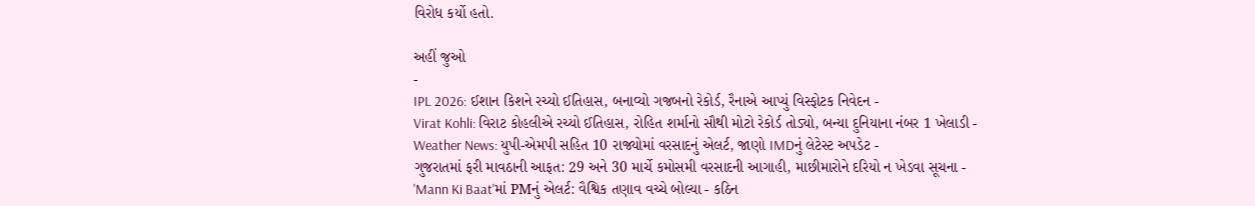વિરોધ કર્યો હતો.

અહીં જુઓ
-
IPL 2026: ઈશાન કિશને રચ્યો ઈતિહાસ, બનાવ્યો ગજબનો રેકોર્ડ, રૈનાએ આપ્યું વિસ્ફોટક નિવેદન -
Virat Kohli: વિરાટ કોહલીએ રચ્યો ઈતિહાસ, રોહિત શર્માનો સૌથી મોટો રેકોર્ડ તોડ્યો, બન્યા દુનિયાના નંબર 1 ખેલાડી -
Weather News: યુપી-એમપી સહિત 10 રાજ્યોમાં વરસાદનું એલર્ટ, જાણો IMDનું લેટેસ્ટ અપડેટ -
ગુજરાતમાં ફરી માવઠાની આફત: 29 અને 30 માર્ચે કમોસમી વરસાદની આગાહી, માછીમારોને દરિયો ન ખેડવા સૂચના -
'Mann Ki Baat'માં PMનું એલર્ટ: વૈશ્વિક તણાવ વચ્ચે બોલ્યા - કઠિન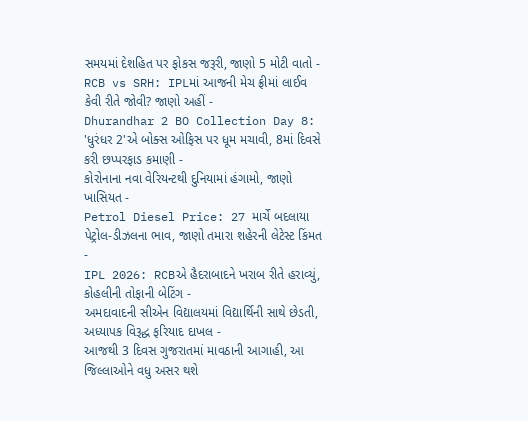સમયમાં દેશહિત પર ફોકસ જરૂરી, જાણો 5 મોટી વાતો -
RCB vs SRH: IPLમાં આજની મેચ ફ્રીમાં લાઈવ કેવી રીતે જોવી? જાણો અહીં -
Dhurandhar 2 BO Collection Day 8: 'ધુરંધર 2'એ બોક્સ ઓફિસ પર ધૂમ મચાવી, 8માં દિવસે કરી છપ્પરફાડ કમાણી -
કોરોનાના નવા વેરિયન્ટથી દુનિયામાં હંગામો, જાણો ખાસિયત -
Petrol Diesel Price: 27 માર્ચે બદલાયા પેટ્રોલ-ડીઝલના ભાવ, જાણો તમારા શહેરની લેટેસ્ટ કિંમત -
IPL 2026: RCBએ હૈદરાબાદને ખરાબ રીતે હરાવ્યું, કોહલીની તોફાની બેટિંગ -
અમદાવાદની સીએન વિદ્યાલયમાં વિદ્યાર્થિની સાથે છેડતી, અધ્યાપક વિરૂદ્ધ ફરિયાદ દાખલ -
આજથી 3 દિવસ ગુજરાતમાં માવઠાની આગાહી, આ જિલ્લાઓને વધુ અસર થશે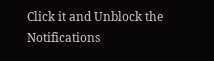Click it and Unblock the Notifications